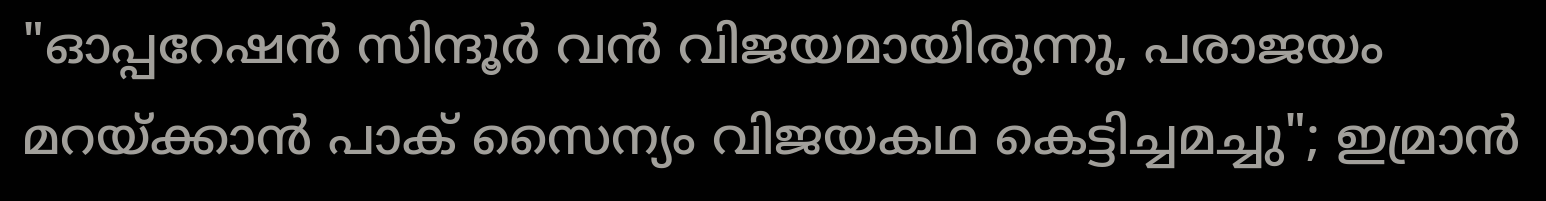"ഓപ്പറേഷൻ സിന്ദൂർ വൻ വിജയമായിരുന്നു, പരാജയം മറയ്ക്കാൻ പാക് സൈന്യം വിജയകഥ കെട്ടിച്ചമച്ചു"; ഇമ്രാൻ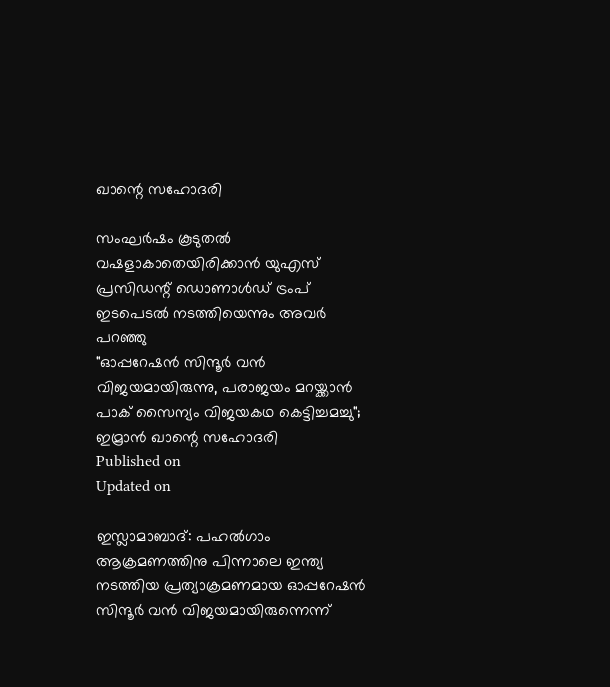ഖാന്റെ സഹോദരി

സംഘർഷം കൂടുതൽ വഷളാകാതെയിരിക്കാൻ യുഎസ് പ്രസിഡന്റ് ഡൊണാൾഡ് ട്രംപ് ഇടപെടൽ നടത്തിയെന്നും അവർ പറഞ്ഞു
"ഓപ്പറേഷൻ സിന്ദൂർ വൻ വിജയമായിരുന്നു, പരാജയം മറയ്ക്കാൻ പാക് സൈന്യം വിജയകഥ കെട്ടിച്ചമച്ചു"; ഇമ്രാൻ ഖാന്റെ സഹോദരി
Published on
Updated on

ഇസ്ലാമാബാദ്: പഹൽഗാം ആക്രമണത്തിനു പിന്നാലെ ഇന്ത്യ നടത്തിയ പ്രത്യാക്രമണമായ ഓപ്പറേഷൻ സിന്ദൂർ വൻ വിജയമായിരുന്നെന്ന്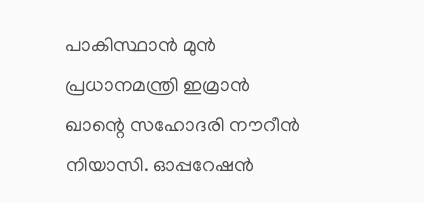പാകിസ്ഥാൻ മുൻ പ്രധാനമന്ത്രി ഇമ്രാൻ ഖാന്റെ സഹോദരി നൗറീൻ നിയാസി. ഓപ്പറേഷൻ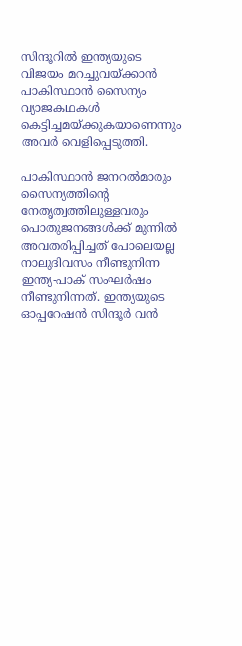സിന്ദൂറിൽ ഇന്ത്യയുടെ വിജയം മറച്ചുവയ്ക്കാൻ പാകിസ്ഥാൻ സൈന്യം വ്യാജകഥകൾ കെട്ടിച്ചമയ്ക്കുകയാണെന്നും അവർ വെളിപ്പെടുത്തി.

പാകിസ്ഥാൻ ജനറൽമാരും സൈന്യത്തിന്റെ നേതൃത്വത്തിലുള്ളവരും പൊതുജനങ്ങൾക്ക് മുന്നിൽ അവതരിപ്പിച്ചത് പോലെയല്ല നാലുദിവസം നീണ്ടുനിന്ന ഇന്ത്യ-പാക് സംഘർഷം നീണ്ടുനിന്നത്. ഇന്ത്യയുടെ ഓപ്പറേഷൻ സിന്ദൂർ വൻ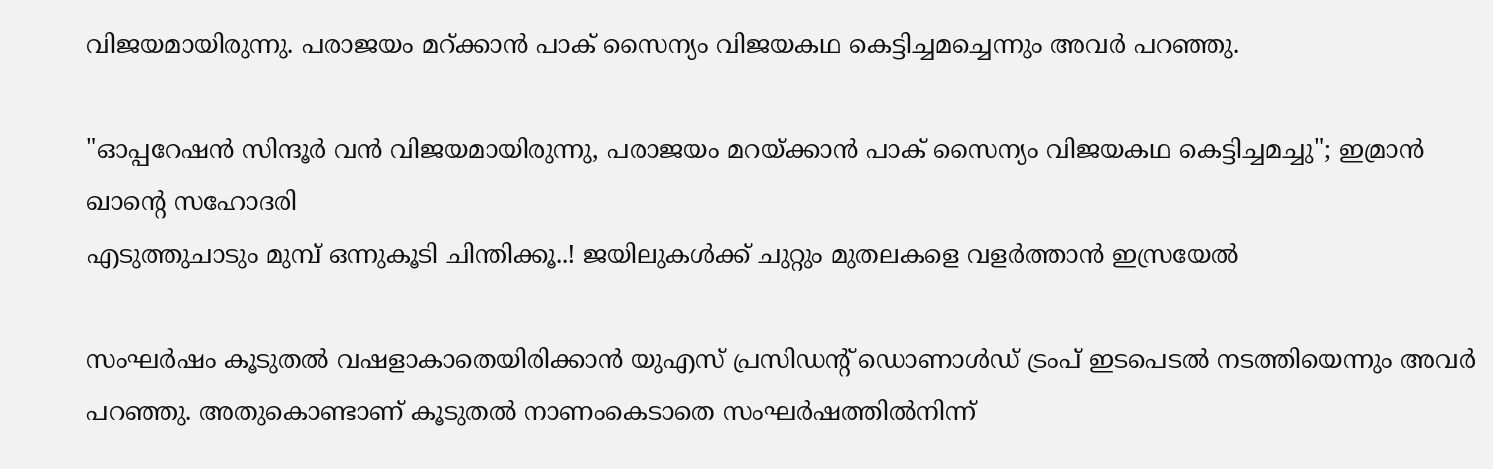വിജയമായിരുന്നു. പരാജയം മറ്ക്കാൻ പാക് സൈന്യം വിജയകഥ കെട്ടിച്ചമച്ചെന്നും അവർ പറ‍ഞ്ഞു.

"ഓപ്പറേഷൻ സിന്ദൂർ വൻ വിജയമായിരുന്നു, പരാജയം മറയ്ക്കാൻ പാക് സൈന്യം വിജയകഥ കെട്ടിച്ചമച്ചു"; ഇമ്രാൻ ഖാന്റെ സഹോദരി
എടുത്തുചാടും മുമ്പ് ഒന്നുകൂടി ചിന്തിക്കൂ..! ജയിലുകള്‍ക്ക് ചുറ്റും മുതലകളെ വളര്‍ത്താന്‍ ഇസ്രയേല്‍

സംഘർഷം കൂടുതൽ വഷളാകാതെയിരിക്കാൻ യുഎസ് പ്രസിഡന്റ് ഡൊണാൾഡ് ട്രംപ് ഇടപെടൽ നടത്തിയെന്നും അവർ പറഞ്ഞു. അതുകൊണ്ടാണ് കൂടുതൽ നാണംകെടാതെ സംഘർഷത്തിൽനിന്ന്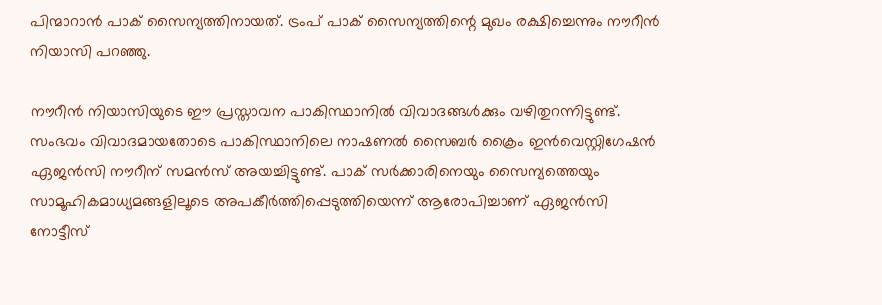പിന്മാറാൻ പാക് സൈന്യത്തിനായത്. ട്രംപ് പാക് സൈന്യത്തിന്റെ മുഖം രക്ഷിച്ചെന്നും നൗറീൻ നിയാസി പറഞ്ഞു.

നൗറീൻ നിയാസിയുടെ ഈ പ്രസ്താവന പാകിസ്ഥാനിൽ വിവാദങ്ങൾക്കും വഴിതുറന്നിട്ടുണ്ട്. സംഭവം വിവാദമായതോടെ പാകിസ്ഥാനിലെ നാഷണൽ സൈബർ ക്രൈം ഇൻവെസ്റ്റിഗേഷൻ ഏജൻസി നൗറീന് സമൻസ് അയച്ചിട്ടുണ്ട്. പാക് സർക്കാരിനെയും സൈന്യത്തെയും സാമൂഹികമാധ്യമങ്ങളിലൂടെ അപകീർത്തിപ്പെടുത്തിയെന്ന് ആരോപിച്ചാണ് ഏജൻസി നോട്ടീസ്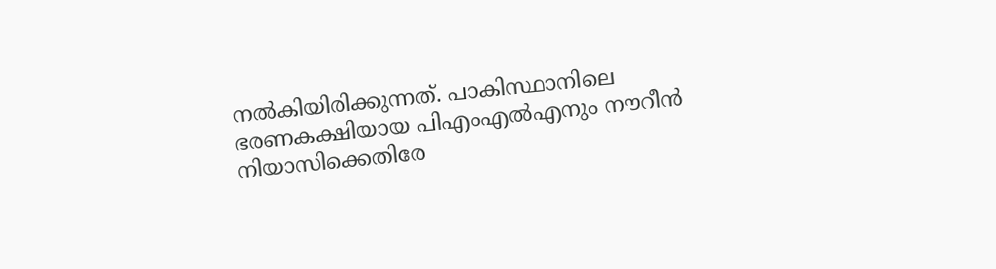നൽകിയിരിക്കുന്നത്. പാകിസ്ഥാനിലെ ഭരണകക്ഷിയായ പിഎംഎൽഎനും നൗറീൻ നിയാസിക്കെതിരേ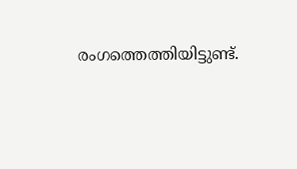രംഗത്തെത്തിയിട്ടുണ്ട്.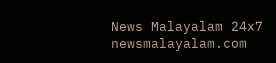News Malayalam 24x7
newsmalayalam.com